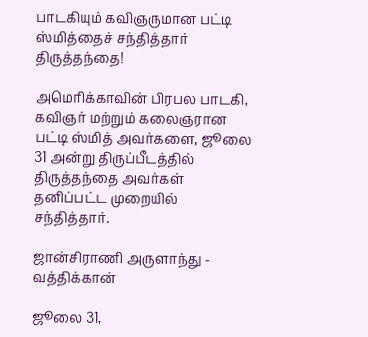பாடகியும் கவிஞருமான பட்டி ஸ்மித்தைச் சந்தித்தார் திருத்தந்தை!

அமெரிக்காவின் பிரபல பாடகி, கவிஞர் மற்றும் கலைஞரான பட்டி ஸ்மித் அவர்களை, ஜூலை 31 அன்று திருப்பீடத்தில் திருத்தந்தை அவர்கள் தனிப்பட்ட முறையில் சந்தித்தார்.

ஜான்சிராணி அருளாந்து - வத்திக்கான்

ஜூலை 31,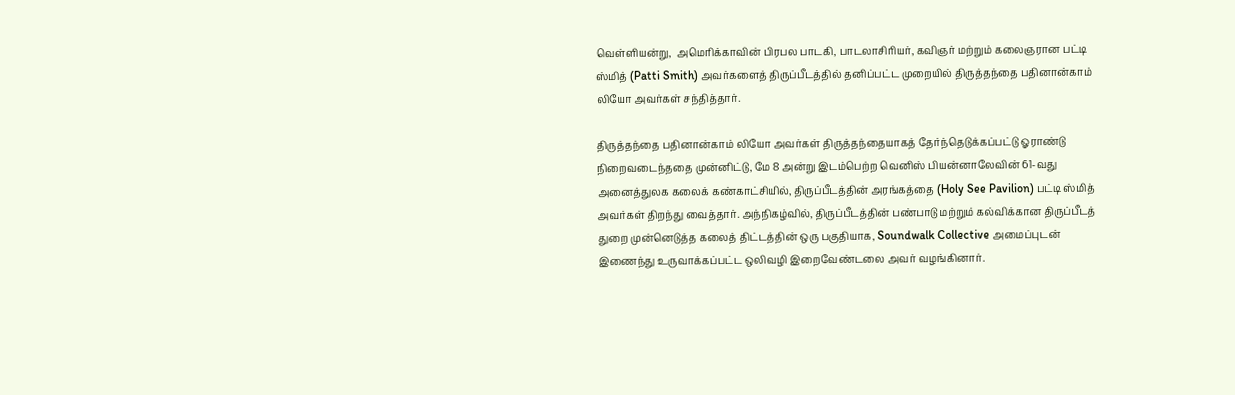வெள்ளியன்று,  அமெரிக்காவின் பிரபல பாடகி, பாடலாசிரியர், கவிஞர் மற்றும் கலைஞரான பட்டி ஸ்மித் (Patti Smith) அவர்களைத் திருப்பீடத்தில் தனிப்பட்ட முறையில் திருத்தந்தை பதினான்காம் லியோ அவர்கள் சந்தித்தார்.

திருத்தந்தை பதினான்காம் லியோ அவர்கள் திருத்தந்தையாகத் தேர்ந்தெடுக்கப்பட்டு ஓராண்டு நிறைவடைந்ததை முன்னிட்டு, மே 8 அன்று இடம்பெற்ற வெனிஸ் பியன்னாலேவின் 61-வது அனைத்துலக கலைக் கண்காட்சியில், திருப்பீடத்தின் அரங்கத்தை (Holy See Pavilion) பட்டி ஸ்மித் அவர்கள் திறந்து வைத்தார். அந்நிகழ்வில், திருப்பீடத்தின் பண்பாடு மற்றும் கல்விக்கான திருப்பீடத் துறை முன்னெடுத்த கலைத் திட்டத்தின் ஒரு பகுதியாக, Soundwalk Collective அமைப்புடன் இணைந்து உருவாக்கப்பட்ட ஒலிவழி இறைவேண்டலை அவர் வழங்கினார்.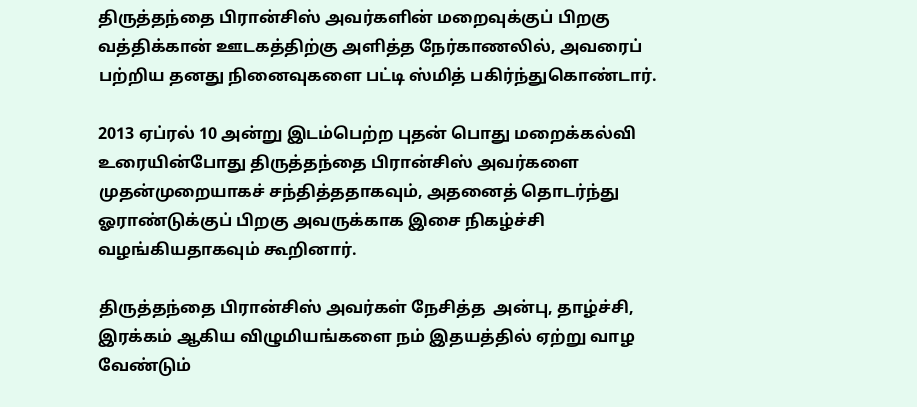திருத்தந்தை பிரான்சிஸ் அவர்களின் மறைவுக்குப் பிறகு வத்திக்கான் ஊடகத்திற்கு அளித்த நேர்காணலில், அவரைப் பற்றிய தனது நினைவுகளை பட்டி ஸ்மித் பகிர்ந்துகொண்டார்.

2013 ஏப்ரல் 10 அன்று இடம்பெற்ற புதன் பொது மறைக்கல்வி உரையின்போது திருத்தந்தை பிரான்சிஸ் அவர்களை முதன்முறையாகச் சந்தித்ததாகவும், அதனைத் தொடர்ந்து ஓராண்டுக்குப் பிறகு அவருக்காக இசை நிகழ்ச்சி வழங்கியதாகவும் கூறினார்.

திருத்தந்தை பிரான்சிஸ் அவர்கள் நேசித்த  அன்பு, தாழ்ச்சி, இரக்கம் ஆகிய விழுமியங்களை நம் இதயத்தில் ஏற்று வாழ வேண்டும்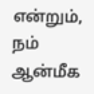என்றும், நம் ஆன்மீக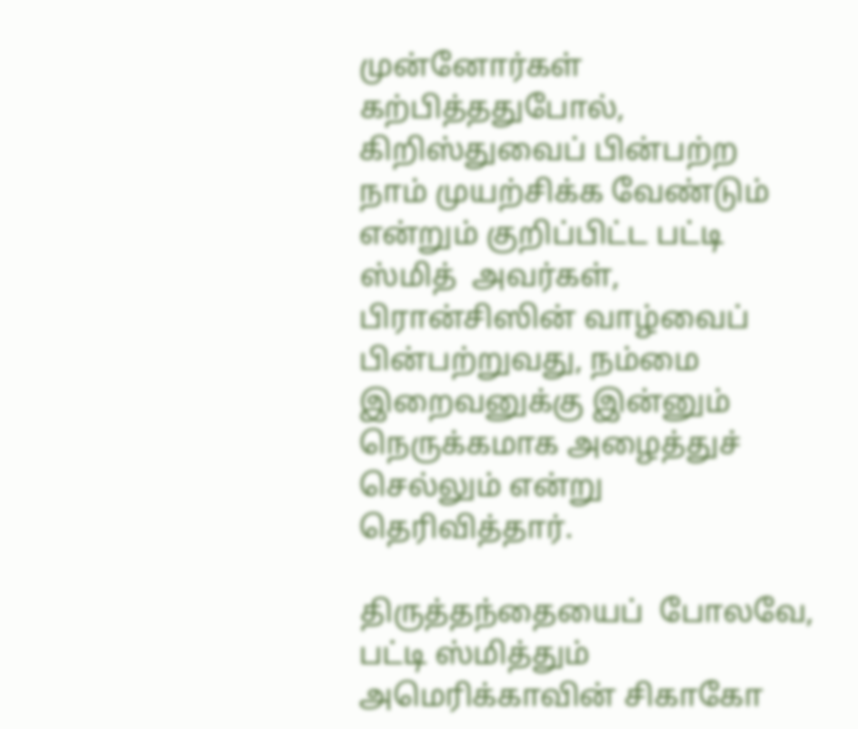முன்னோர்கள் கற்பித்ததுபோல், கிறிஸ்துவைப் பின்பற்ற நாம் முயற்சிக்க வேண்டும் என்றும் குறிப்பிட்ட பட்டி ஸ்மித்  அவர்கள், பிரான்சிஸின் வாழ்வைப் பின்பற்றுவது, நம்மை இறைவனுக்கு இன்னும் நெருக்கமாக அழைத்துச் செல்லும் என்று தெரிவித்தார்.

திருத்தந்தையைப்  போலவே, பட்டி ஸ்மித்தும் அமெரிக்காவின் சிகாகோ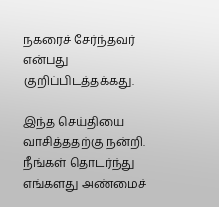நகரைச் சேர்ந்தவர் என்பது குறிப்பிடத்தக்கது.

இந்த செய்தியை வாசித்ததற்கு நன்றி. நீங்கள் தொடர்ந்து எங்களது அண்மைச்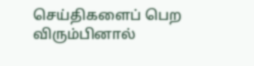செய்திகளைப் பெற விரும்பினால்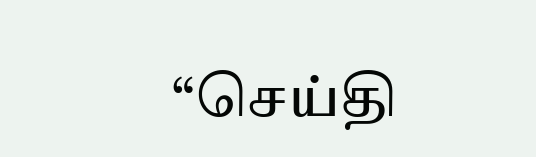“செய்தி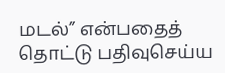மடல்” என்பதைத் தொட்டு பதிவுசெய்ய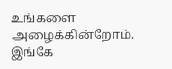உங்களை அழைக்கின்றோம். இங்கே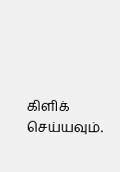கிளிக் செய்யவும்.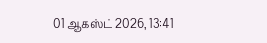01 ஆகஸ்ட் 2026, 13:41